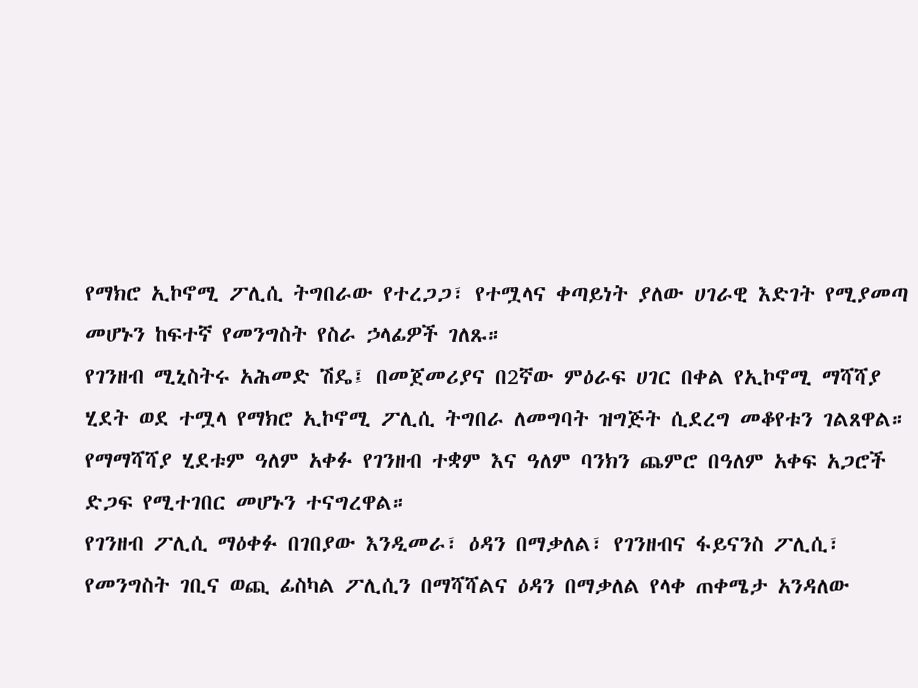የማክሮ ኢኮኖሚ ፖሊሲ ትግበራው የተረጋጋ፣ የተሟላና ቀጣይነት ያለው ሀገራዊ እድገት የሚያመጣ መሆኑን ከፍተኛ የመንግስት የስራ ኃላፊዎች ገለጹ።
የገንዘብ ሚኒስትሩ አሕመድ ሽዴ፤ በመጀመሪያና በ2ኛው ምዕራፍ ሀገር በቀል የኢኮኖሚ ማሻሻያ ሂደት ወደ ተሟላ የማክሮ ኢኮኖሚ ፖሊሲ ትግበራ ለመግባት ዝግጅት ሲደረግ መቆየቱን ገልጸዋል።
የማማሻሻያ ሂደቱም ዓለም አቀፉ የገንዘብ ተቋም እና ዓለም ባንክን ጨምሮ በዓለም አቀፍ አጋሮች ድጋፍ የሚተገበር መሆኑን ተናግረዋል።
የገንዘብ ፖሊሲ ማዕቀፉ በገበያው እንዲመራ፣ ዕዳን በማቃለል፣ የገንዘብና ፋይናንስ ፖሊሲ፣ የመንግስት ገቢና ወጪ ፊስካል ፖሊሲን በማሻሻልና ዕዳን በማቃለል የላቀ ጠቀሜታ አንዳለው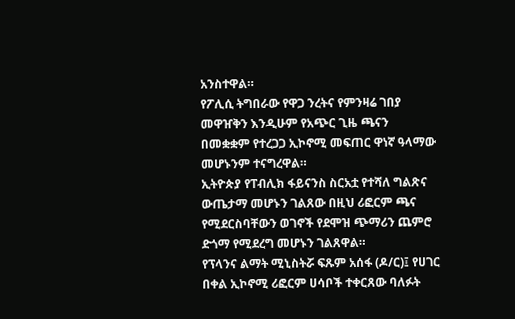አንስተዋል።
የፖሊሲ ትግበራው የዋጋ ንረትና የምንዛሬ ገበያ መዋዠቅን እንዲሁም የአጭር ጊዜ ጫናን በመቋቋም የተረጋጋ ኢኮኖሚ መፍጠር ዋነኛ ዓላማው መሆኑንም ተናግረዋል።
ኢትዮጵያ የፐብሊክ ፋይናንስ ስርአቷ የተሻለ ግልጽና ውጤታማ መሆኑን ገልጸው በዚህ ሪፎርም ጫና የሚደርስባቸውን ወገኖች የደሞዝ ጭማሪን ጨምሮ ድጎማ የሚደረግ መሆኑን ገልጸዋል።
የፕላንና ልማት ሚኒስትሯ ፍጹም አሰፋ (ዶ/ር)፤ የሀገር በቀል ኢኮኖሚ ሪፎርም ሀሳቦች ተቀርጸው ባለፉት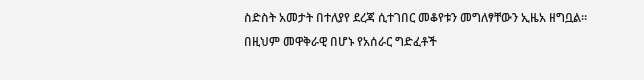ስድስት አመታት በተለያየ ደረጃ ሲተገበር መቆየቱን መግለፃቸውን ኢዜአ ዘግቧል።
በዚህም መዋቅራዊ በሆኑ የአሰራር ግድፈቶች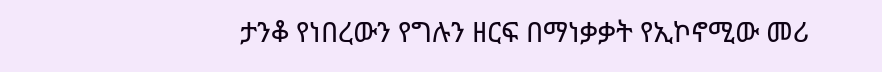ታንቆ የነበረውን የግሉን ዘርፍ በማነቃቃት የኢኮኖሚው መሪ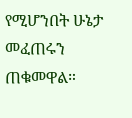የሚሆንበት ሁኔታ መፈጠሩን ጠቁመዋል።